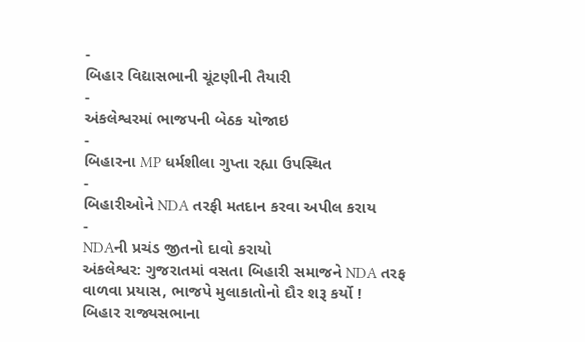-
બિહાર વિદ્યાસભાની ચૂંટણીની તૈયારી
-
અંકલેશ્વરમાં ભાજપની બેઠક યોજાઇ
-
બિહારના MP ધર્મશીલા ગુપ્તા રહ્યા ઉપસ્થિત
-
બિહારીઓને NDA તરફી મતદાન કરવા અપીલ કરાય
-
NDAની પ્રચંડ જીતનો દાવો કરાયો
અંકલેશ્વર: ગુજરાતમાં વસતા બિહારી સમાજને NDA તરફ વાળવા પ્રયાસ, ભાજપે મુલાકાતોનો દૌર શરૂ કર્યો !
બિહાર રાજ્યસભાના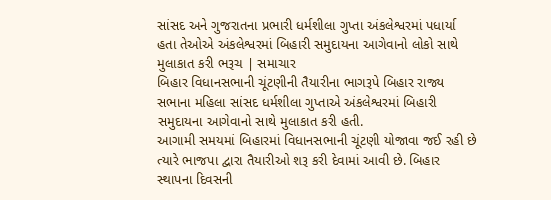સાંસદ અને ગુજરાતના પ્રભારી ધર્મશીલા ગુપ્તા અંકલેશ્વરમાં પધાર્યા હતા તેઓએ અંકલેશ્વરમાં બિહારી સમુદાયના આગેવાનો લોકો સાથે મુલાકાત કરી ભરૂચ | સમાચાર
બિહાર વિધાનસભાની ચૂંટણીની તૈયારીના ભાગરૂપે બિહાર રાજ્ય સભાના મહિલા સાંસદ ધર્મશીલા ગુપ્તાએ અંકલેશ્વરમાં બિહારી સમુદાયના આગેવાનો સાથે મુલાકાત કરી હતી.
આગામી સમયમાં બિહારમાં વિધાનસભાની ચૂંટણી યોજાવા જઈ રહી છે ત્યારે ભાજપા દ્વારા તૈયારીઓ શરૂ કરી દેવામાં આવી છે. બિહાર સ્થાપના દિવસની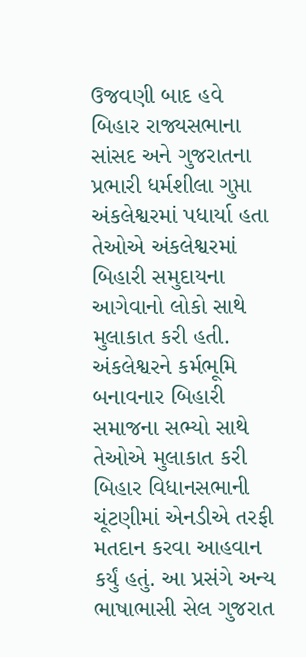ઉજવણી બાદ હવે બિહાર રાજ્યસભાના સાંસદ અને ગુજરાતના પ્રભારી ધર્મશીલા ગુપ્તા અંકલેશ્વરમાં પધાર્યા હતા તેઓએ અંકલેશ્વરમાં બિહારી સમુદાયના આગેવાનો લોકો સાથે મુલાકાત કરી હતી.
અંકલેશ્વરને કર્મભૂમિ બનાવનાર બિહારી સમાજના સભ્યો સાથે તેઓએ મુલાકાત કરી બિહાર વિધાનસભાની ચૂંટણીમાં એનડીએ તરફી મતદાન કરવા આહવાન કર્યું હતું. આ પ્રસંગે અન્ય ભાષાભાસી સેલ ગુજરાત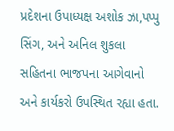પ્રદેશના ઉપાધ્યક્ષ અશોક ઝા,પપ્પુ સિંગ, અને અનિલ શુકલા સહિતના ભાજપના આગેવાનો અને કાર્યકરો ઉપસ્થિત રહ્યા હતા.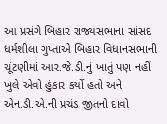આ પ્રસંગે બિહાર રાજ્યસભાના સાંસદ ધર્મશીલા ગુપ્તાએ બિહાર વિધાનસભાની ચૂંટણીમાં આર.જે.ડી.નું ખાતું પણ નહીં ખુલે એવો હુંકાર કર્યો હતો અને એન.ડી.એ.ની પ્રચંડ જીતનો દાવો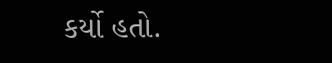કર્યો હતો.